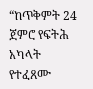“ከጥቅምት 24 ጀምሮ የፍትሕ አካላት የተፈጸሙ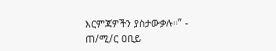እርምጃዎችን ያስታውቃሉ።” - ጠ/ሚ/ር ዐቢይ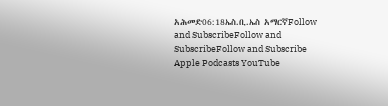አሕመድ06:18ኤስ.ቢ.ኤስ አማርኛFollow and SubscribeFollow and SubscribeFollow and Subscribe Apple Podcasts YouTube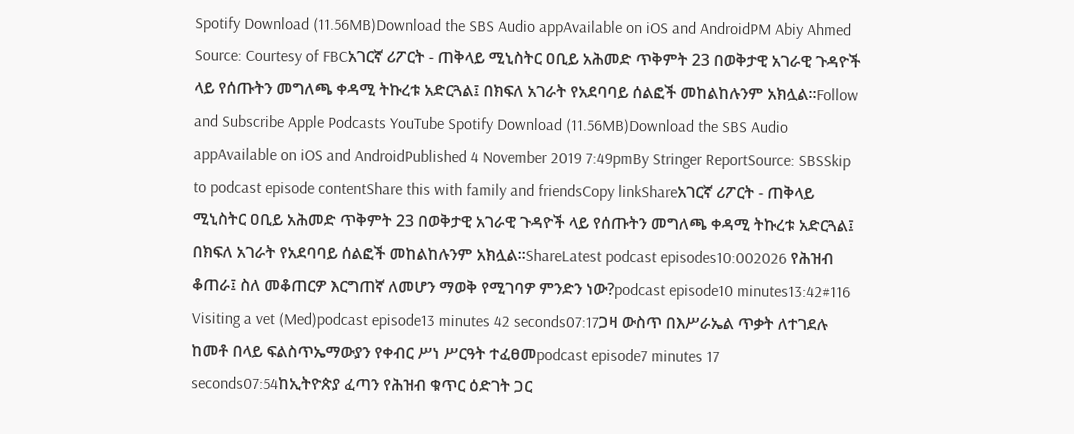Spotify Download (11.56MB)Download the SBS Audio appAvailable on iOS and AndroidPM Abiy Ahmed Source: Courtesy of FBCአገርኛ ሪፖርት - ጠቅላይ ሚኒስትር ዐቢይ አሕመድ ጥቅምት 23 በወቅታዊ አገራዊ ጉዳዮች ላይ የሰጡትን መግለጫ ቀዳሚ ትኩረቱ አድርጓል፤ በክፍለ አገራት የአደባባይ ሰልፎች መከልከሉንም አክሏል።Follow and Subscribe Apple Podcasts YouTube Spotify Download (11.56MB)Download the SBS Audio appAvailable on iOS and AndroidPublished 4 November 2019 7:49pmBy Stringer ReportSource: SBSSkip to podcast episode contentShare this with family and friendsCopy linkShareአገርኛ ሪፖርት - ጠቅላይ ሚኒስትር ዐቢይ አሕመድ ጥቅምት 23 በወቅታዊ አገራዊ ጉዳዮች ላይ የሰጡትን መግለጫ ቀዳሚ ትኩረቱ አድርጓል፤ በክፍለ አገራት የአደባባይ ሰልፎች መከልከሉንም አክሏል።ShareLatest podcast episodes10:002026 የሕዝብ ቆጠራ፤ ስለ መቆጠርዎ እርግጠኛ ለመሆን ማወቅ የሚገባዎ ምንድን ነው?podcast episode10 minutes13:42#116 Visiting a vet (Med)podcast episode13 minutes 42 seconds07:17ጋዛ ውስጥ በእሥራኤል ጥቃት ለተገደሉ ከመቶ በላይ ፍልስጥኤማውያን የቀብር ሥነ ሥርዓት ተፈፀመpodcast episode7 minutes 17 seconds07:54ከኢትዮጵያ ፈጣን የሕዝብ ቁጥር ዕድገት ጋር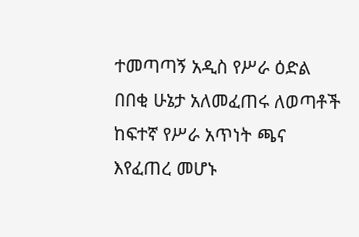ተመጣጣኝ አዲስ የሥራ ዕድል በበቂ ሁኔታ አለመፈጠሩ ለወጣቶች ከፍተኛ የሥራ አጥነት ጫና እየፈጠረ መሆኑ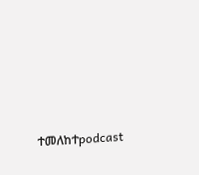ተመለከተpodcast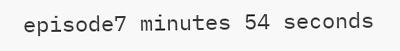episode7 minutes 54 seconds